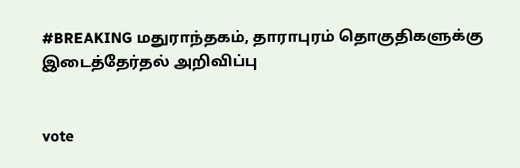#BREAKING மதுராந்தகம், தாராபுரம் தொகுதிகளுக்கு இடைத்தேர்தல் அறிவிப்பு


vote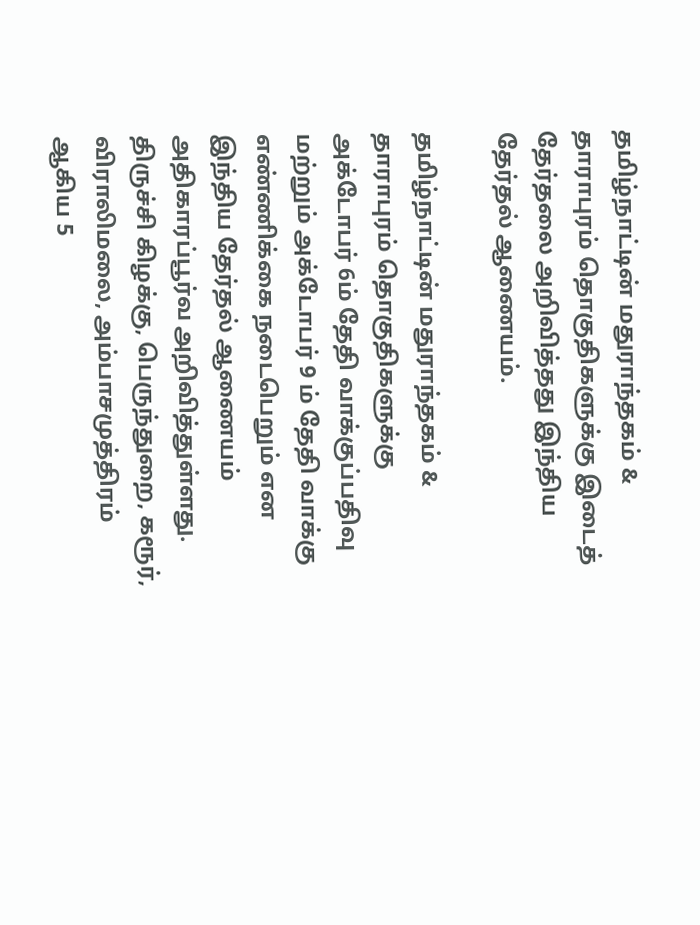தமிழ்நாட்டின் மதுராந்தகம் & தாராபுரம் தொகுதிகளுக்கு இடைத் தேர்தலை அறிவித்தது இந்திய தேர்தல் ஆணையம்.

தமிழ்நாட்டின் மதுராந்தகம் & தாராபுரம் தொகுதிகளுக்கு  அக்டோபர் 6ம் தேதி வாக்குப்பதிவு மற்றும் அக்டோபர் 9 ம் தேதி வாக்கு எண்ணிக்கை நடைபெறும் என இந்திய தேர்தல் ஆணையம் அதிகாரப்பூர்வ அறிவித்துள்ளது. திருச்சி கிழக்கு, பெருந்துறை, கரூர், விராலிமலை, அம்பாசமுத்திரம் ஆகிய 5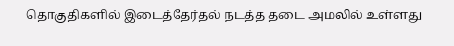தொகுதிகளில் இடைத்தேர்தல் நடத்த தடை அமலில் உள்ளது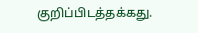குறிப்பிடத்தக்கது.